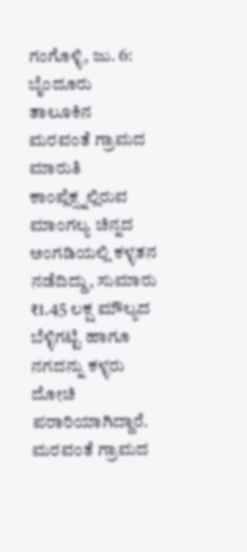ಗಂಗೊಳ್ಳಿ, ಜು. 6: ಬೈಂದೂರು ತಾಲೂಕಿನ ಮರವಂತೆ ಗ್ರಾಮದ ಮಾರುತಿ ಕಾಂಪ್ಲೆಕ್ಸ್ನಲ್ಲಿರುವ ಮಾಂಗಲ್ಯ ಚಿನ್ನದ ಅಂಗಡಿಯಲ್ಲಿ ಕಳ್ಳತನ ನಡೆದಿದ್ದು, ಸುಮಾರು ₹1.45 ಲಕ್ಷ ಮೌಲ್ಯದ ಬೆಳ್ಳಿಗಟ್ಟಿ ಹಾಗೂ ನಗದನ್ನು ಕಳ್ಳರು ದೋಚಿ ಪರಾರಿಯಾಗಿದ್ದಾರೆ.
ಮರವಂತೆ ಗ್ರಾಮದ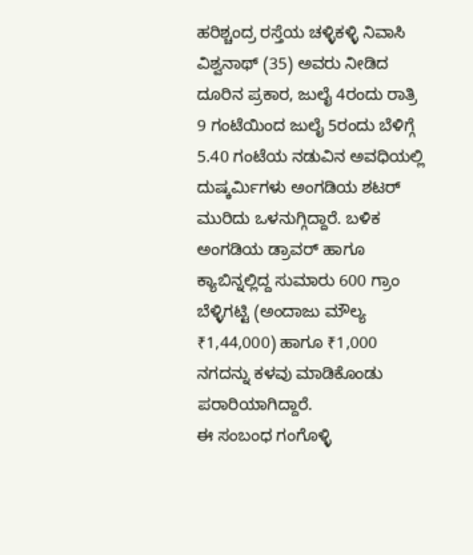ಹರಿಶ್ಚಂದ್ರ ರಸ್ತೆಯ ಚಳ್ಳಿಕಳ್ಳಿ ನಿವಾಸಿ ವಿಶ್ವನಾಥ್ (35) ಅವರು ನೀಡಿದ ದೂರಿನ ಪ್ರಕಾರ, ಜುಲೈ 4ರಂದು ರಾತ್ರಿ 9 ಗಂಟೆಯಿಂದ ಜುಲೈ 5ರಂದು ಬೆಳಿಗ್ಗೆ 5.40 ಗಂಟೆಯ ನಡುವಿನ ಅವಧಿಯಲ್ಲಿ ದುಷ್ಕರ್ಮಿಗಳು ಅಂಗಡಿಯ ಶಟರ್ ಮುರಿದು ಒಳನುಗ್ಗಿದ್ದಾರೆ. ಬಳಿಕ ಅಂಗಡಿಯ ಡ್ರಾವರ್ ಹಾಗೂ ಕ್ಯಾಬಿನ್ನಲ್ಲಿದ್ದ ಸುಮಾರು 600 ಗ್ರಾಂ ಬೆಳ್ಳಿಗಟ್ಟಿ (ಅಂದಾಜು ಮೌಲ್ಯ ₹1,44,000) ಹಾಗೂ ₹1,000 ನಗದನ್ನು ಕಳವು ಮಾಡಿಕೊಂಡು ಪರಾರಿಯಾಗಿದ್ದಾರೆ.
ಈ ಸಂಬಂಧ ಗಂಗೊಳ್ಳಿ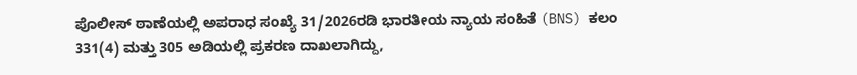ಪೊಲೀಸ್ ಠಾಣೆಯಲ್ಲಿ ಅಪರಾಧ ಸಂಖ್ಯೆ 31/2026ರಡಿ ಭಾರತೀಯ ನ್ಯಾಯ ಸಂಹಿತೆ (BNS) ಕಲಂ 331(4) ಮತ್ತು 305 ಅಡಿಯಲ್ಲಿ ಪ್ರಕರಣ ದಾಖಲಾಗಿದ್ದು,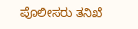ಪೊಲೀಸರು ತನಿಖೆ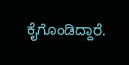ಕೈಗೊಂಡಿದ್ದಾರೆ.